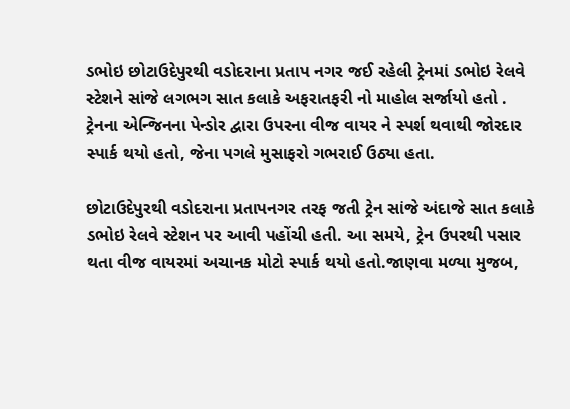ડભોઇ છોટાઉદેપુરથી વડોદરાના પ્રતાપ નગર જઈ રહેલી ટ્રેનમાં ડભોઇ રેલવે સ્ટેશને સાંજે લગભગ સાત કલાકે અફરાતફરી નો માહોલ સર્જાયો હતો . ટ્રેનના એન્જિનના પેન્ડોર દ્વારા ઉપરના વીજ વાયર ને સ્પર્શ થવાથી જોરદાર સ્પાર્ક થયો હતો, જેના પગલે મુસાફરો ગભરાઈ ઉઠ્યા હતા.

છોટાઉદેપુરથી વડોદરાના પ્રતાપનગર તરફ જતી ટ્રેન સાંજે અંદાજે સાત કલાકે ડભોઇ રેલવે સ્ટેશન પર આવી પહોંચી હતી. આ સમયે, ટ્રેન ઉપરથી પસાર થતા વીજ વાયરમાં અચાનક મોટો સ્પાર્ક થયો હતો.જાણવા મળ્યા મુજબ,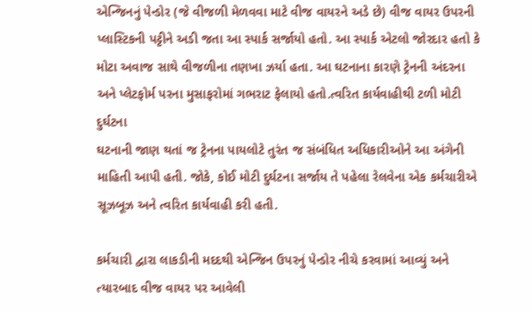એન્જિનનું પેન્ડોર (જે વીજળી મેળવવા માટે વીજ વાયરને અડે છે) વીજ વાયર ઉપરની પ્લાસ્ટિકની પટ્ટીને અડી જતા આ સ્પાર્ક સર્જાયો હતો. આ સ્પાર્ક એટલો જોરદાર હતો કે મોટા અવાજ સાથે વીજળીના તણખા ઝર્યા હતા. આ ઘટનાના કારણે ટ્રેનની અંદરના અને પ્લેટફોર્મ પરના મુસાફરોમાં ગભરાટ ફેલાયો હતો.ત્વરિત કાર્યવાહીથી ટળી મોટી દુર્ઘટના
ઘટનાની જાણ થતાં જ ટ્રેનના પાયલોટે તુરંત જ સંબંધિત અધિકારીઓને આ અંગેની માહિતી આપી હતી. જોકે, કોઈ મોટી દુર્ઘટના સર્જાય તે પહેલા રેલવેના એક કર્મચારીએ સૂઝબૂઝ અને ત્વરિત કાર્યવાહી કરી હતી.

કર્મચારી દ્વારા લાકડીની મદદથી એન્જિન ઉપરનું પેન્ડોર નીચે કરવામાં આવ્યું અને ત્યારબાદ વીજ વાયર પર આવેલી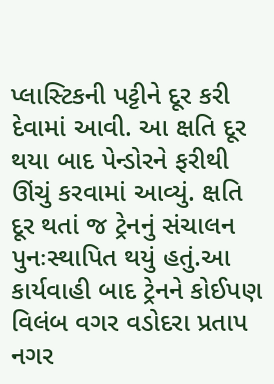પ્લાસ્ટિકની પટ્ટીને દૂર કરી દેવામાં આવી. આ ક્ષતિ દૂર થયા બાદ પેન્ડોરને ફરીથી ઊંચું કરવામાં આવ્યું. ક્ષતિ દૂર થતાં જ ટ્રેનનું સંચાલન પુનઃસ્થાપિત થયું હતું.આ કાર્યવાહી બાદ ટ્રેનને કોઈપણ વિલંબ વગર વડોદરા પ્રતાપ નગર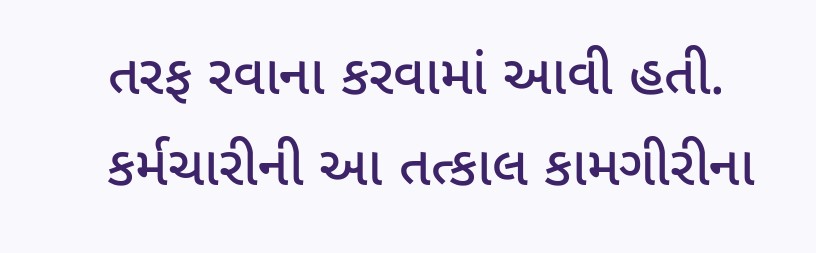તરફ રવાના કરવામાં આવી હતી. કર્મચારીની આ તત્કાલ કામગીરીના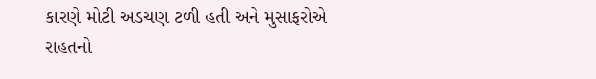કારણે મોટી અડચણ ટળી હતી અને મુસાફરોએ રાહતનો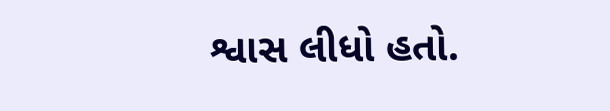શ્વાસ લીધો હતો.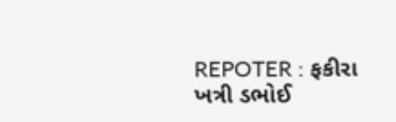REPOTER : ફકીરા ખત્રી ડભોઈ